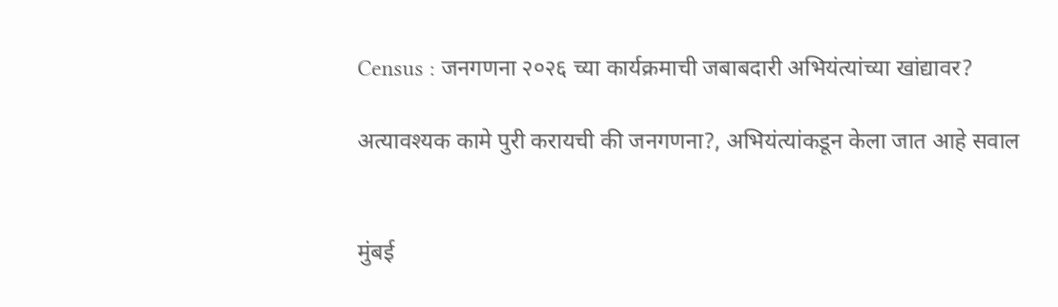Census : जनगणना २०२६ च्या कार्यक्रमाची जबाबदारी अभियंत्यांच्या खांद्यावर?

अत्यावश्यक कामे पुरी करायची की जनगणना?, अभियंत्यांकडून केला जात आहे सवाल


मुंबई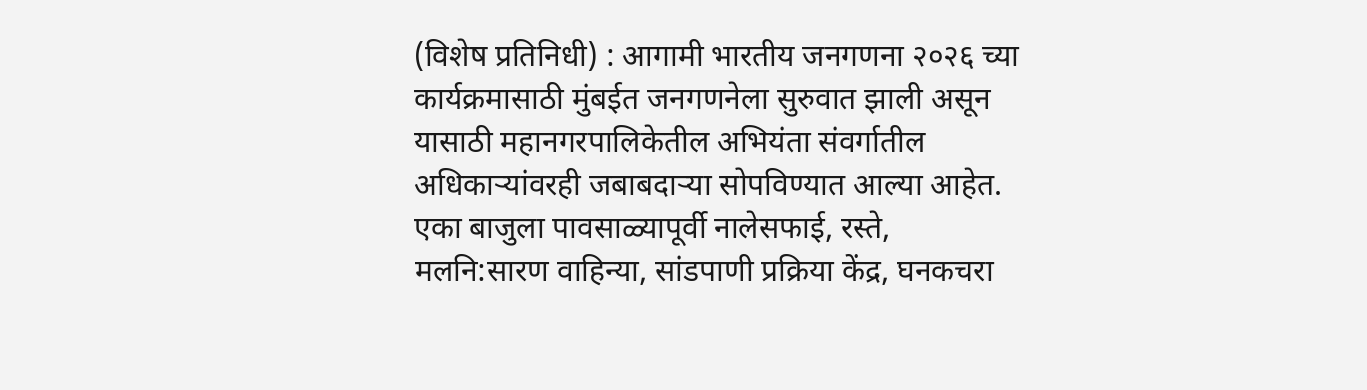(विशेष प्रतिनिधी) : आगामी भारतीय जनगणना २०२६ च्या कार्यक्रमासाठी मुंबईत जनगणनेला सुरुवात झाली असून यासाठी महानगरपालिकेतील अभियंता संवर्गातील अधिकाऱ्यांवरही जबाबदाऱ्या सोपविण्यात आल्या आहेत. एका बाजुला पावसाळ्यापूर्वी नालेसफाई, रस्ते, मलनि:सारण वाहिन्या, सांडपाणी प्रक्रिया केंद्र, घनकचरा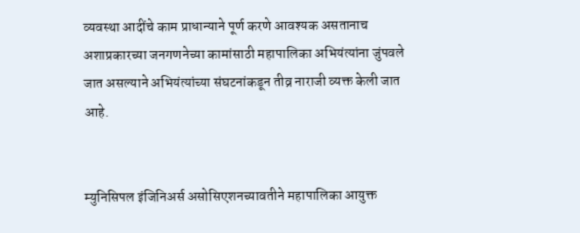व्यवस्था आदींचे काम प्राधान्याने पूर्ण करणे आवश्यक असतानाच अशाप्रकारच्या जनगणनेच्या कामांसाठी महापालिका अभियंत्यांना जुंपवले जात असल्याने अभियंत्यांच्या संघटनांकडून तीव्र नाराजी व्यक्त केली जात आहे.


म्युनिसिपल इंजिनिअर्स असोसिएशनच्यावतीने महापालिका आयुक्त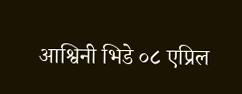आश्विनी भिडे ०८ एप्रिल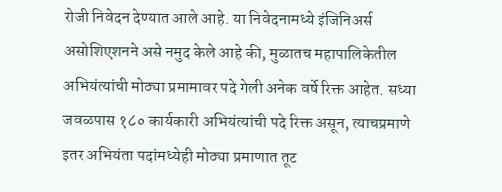रोजी निवेदन देण्यात आले आहे. या निवेदनामध्ये इंजिनिअर्स असोशिएशनने असे नमुद केले आहे की, मुळातच महापालिकेतील अभियंत्यांची मोठ्या प्रमामावर पदे गेली अनेक वर्षे रिक्त आहेत. सध्या जवळपास १८० कार्यकारी अभियंत्यांची पदे रिक्त असून, त्याचप्रमाणे इतर अभियंता पदांमध्येही मोठ्या प्रमाणात तूट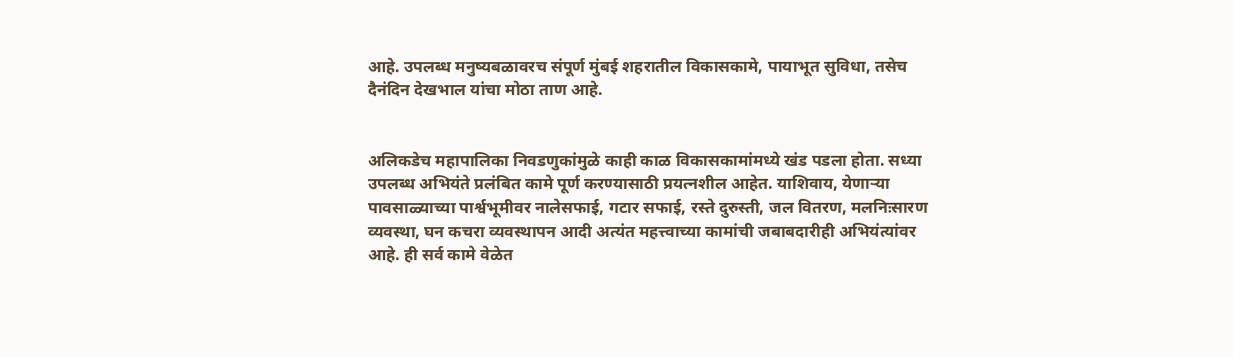आहे. उपलब्ध मनुष्यबळावरच संपूर्ण मुंबई शहरातील विकासकामे, पायाभूत सुविधा, तसेच दैनंदिन देखभाल यांचा मोठा ताण आहे.


अलिकडेच महापालिका निवडणुकांमुळे काही काळ विकासकामांमध्ये खंड पडला होता. सध्या उपलब्ध अभियंते प्रलंबित कामे पूर्ण करण्यासाठी प्रयत्नशील आहेत. याशिवाय, येणाऱ्या पावसाळ्याच्या पार्श्वभूमीवर नालेसफाई, गटार सफाई, रस्ते दुरुस्ती, जल वितरण, मलनिःसारण व्यवस्था, घन कचरा व्यवस्थापन आदी अत्यंत महत्त्वाच्या कामांची जबाबदारीही अभियंत्यांवर आहे. ही सर्व कामे वेळेत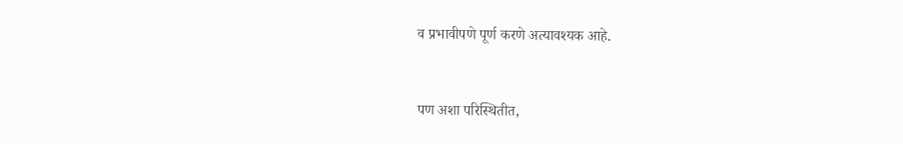व प्रभावीपणे पूर्ण करणे अत्यावश्यक आहे.


पण अशा परिस्थितीत,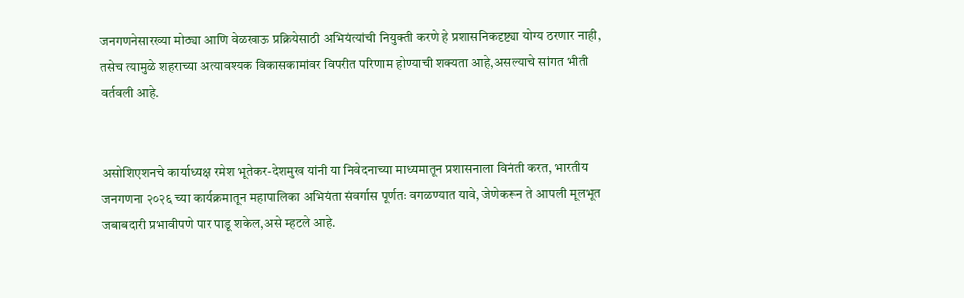जनगणनेसारख्या मोठ्या आणि वेळखाऊ प्रक्रियेसाठी अभियंत्यांची नियुक्ती करणे हे प्रशासनिकदृष्ट्या योग्य ठरणार नाही, तसेच त्यामुळे शहराच्या अत्यावश्यक विकासकामांवर विपरीत परिणाम होण्याची शक्यता आहे,असल्याचे सांगत भीती वर्तवली आहे.


असोशिएशनचे कार्याध्यक्ष रमेश भूतेकर-देशमुख यांनी या निवेदनाच्या माध्यमातून प्रशासनाला विनंती करत, भारतीय जनगणना २०२६ च्या कार्यक्रमातून महापालिका अभियंता संवर्गास पूर्णतः वगळण्यात यावे, जेणेकरून ते आपली मूलभूत जबाबदारी प्रभावीपणे पार पाडू शकेल,असे म्हटले आहे.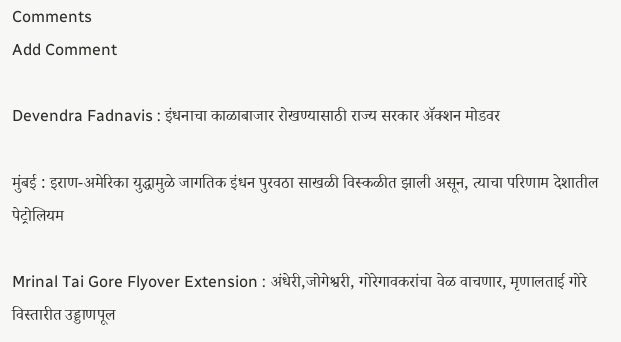Comments
Add Comment

Devendra Fadnavis : इंधनाचा काळाबाजार रोखण्यासाठी राज्य सरकार ॲक्शन मोडवर

मुंबई : इराण-अमेरिका युद्धामुळे जागतिक इंधन पुरवठा साखळी विस्कळीत झाली असून, त्याचा परिणाम देशातील पेट्रोलियम

Mrinal Tai Gore Flyover Extension : अंधेरी,जोगेश्वरी, गोरेगावकरांचा वेळ वाचणार, मृणालताई गोरे विस्तारीत उड्डाणपूल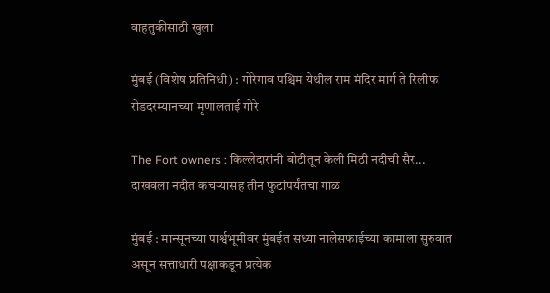वाहतुकीसाठी खुला

मुंबई (विशेष प्रतिनिधी) : गोरेगाव पश्चिम येथील राम मंदिर मार्ग ते रिलीफ रोडदरम्यानच्या मृणालताई गोरे

The Fort owners : किल्लेदारांनी बोटीतून केली मिठी नदीची सैर... दाखवला नदीत कचऱ्यासह तीन फुटांपर्यंतचा गाळ

मुंबई : मान्सूनच्या पार्श्वभूमीवर मुंबईत सध्या नालेसफाईच्या कामाला सुरुवात असून सत्ताधारी पक्षाकडून प्रत्येक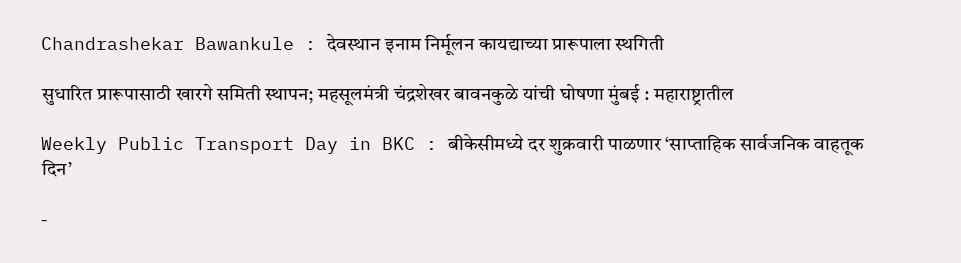Chandrashekar Bawankule : देवस्थान इनाम निर्मूलन कायद्याच्या प्रारूपाला स्थगिती

सुधारित प्रारूपासाठी खारगे समिती स्थापन; महसूलमंत्री चंद्रशेखर बावनकुळे यांची घोषणा मुंबई : महाराष्ट्रातील

Weekly Public Transport Day in BKC : बीकेसीमध्ये दर शुक्रवारी पाळणार ‘साप्ताहिक सार्वजनिक वाहतूक दिन’

-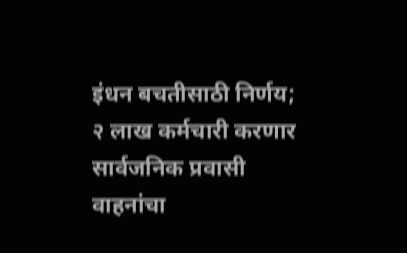इंधन बचतीसाठी निर्णय; २ लाख कर्मचारी करणार सार्वजनिक प्रवासी वाहनांचा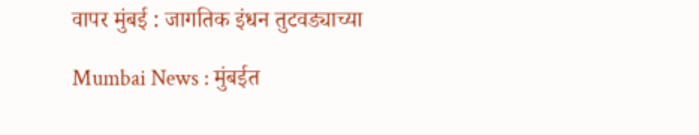वापर मुंबई : जागतिक इंधन तुटवड्याच्या

Mumbai News : मुंबईत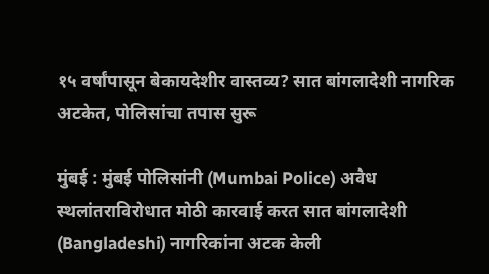१५ वर्षांपासून बेकायदेशीर वास्तव्य? सात बांगलादेशी नागरिक अटकेत, पोलिसांचा तपास सुरू

मुंबई : मुंबई पोलिसांनी (Mumbai Police) अवैध स्थलांतराविरोधात मोठी कारवाई करत सात बांगलादेशी (Bangladeshi) नागरिकांना अटक केली